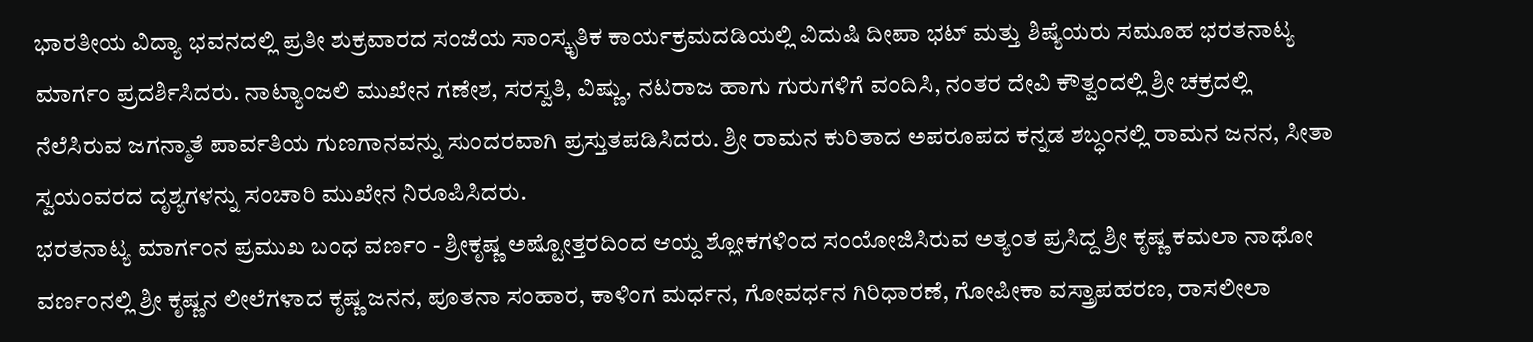ಭಾರತೀಯ ವಿದ್ಯಾ ಭವನದಲ್ಲಿ ಪ್ರತೀ ಶುಕ್ರವಾರದ ಸಂಜೆಯ ಸಾಂಸ್ಕೃತಿಕ ಕಾರ್ಯಕ್ರಮದಡಿಯಲ್ಲಿ ವಿದುಷಿ ದೀಪಾ ಭಟ್ ಮತ್ತು ಶಿಷ್ಯೆಯರು ಸಮೂಹ ಭರತನಾಟ್ಯ ಮಾರ್ಗಂ ಪ್ರದರ್ಶಿಸಿದರು. ನಾಟ್ಯಾಂಜಲಿ ಮುಖೇನ ಗಣೇಶ, ಸರಸ್ವತಿ, ವಿಷ್ಣು, ನಟರಾಜ ಹಾಗು ಗುರುಗಳಿಗೆ ವಂದಿಸಿ, ನಂತರ ದೇವಿ ಕೌತ್ವಂದಲ್ಲಿ ಶ್ರೀ ಚಕ್ರದಲ್ಲಿ ನೆಲೆಸಿರುವ ಜಗನ್ಮಾತೆ ಪಾರ್ವತಿಯ ಗುಣಗಾನವನ್ನು ಸುಂದರವಾಗಿ ಪ್ರಸ್ತುತಪಡಿಸಿದರು. ಶ್ರೀ ರಾಮನ ಕುರಿತಾದ ಅಪರೂಪದ ಕನ್ನಡ ಶಬ್ಧಂನಲ್ಲಿ ರಾಮನ ಜನನ, ಸೀತಾ ಸ್ವಯಂವರದ ದೃಶ್ಯಗಳನ್ನು ಸಂಚಾರಿ ಮುಖೇನ ನಿರೂಪಿಸಿದರು.
ಭರತನಾಟ್ಯ ಮಾರ್ಗಂನ ಪ್ರಮುಖ ಬಂಧ ವರ್ಣಂ - ಶ್ರೀಕೃಷ್ಣ ಅಷ್ಟೋತ್ತರದಿಂದ ಆಯ್ದ ಶ್ಲೋಕಗಳಿಂದ ಸಂಯೋಜಿಸಿರುವ ಅತ್ಯಂತ ಪ್ರಸಿದ್ದ ಶ್ರೀ ಕೃಷ್ಣ ಕಮಲಾ ನಾಥೋ ವರ್ಣಂನಲ್ಲಿ ಶ್ರೀ ಕೃಷ್ಣನ ಲೀಲೆಗಳಾದ ಕೃಷ್ಣ ಜನನ, ಪೂತನಾ ಸಂಹಾರ, ಕಾಳಿಂಗ ಮರ್ಧನ, ಗೋವರ್ಧನ ಗಿರಿಧಾರಣೆ, ಗೋಪೀಕಾ ವಸ್ತ್ರಾಪಹರಣ, ರಾಸಲೀಲಾ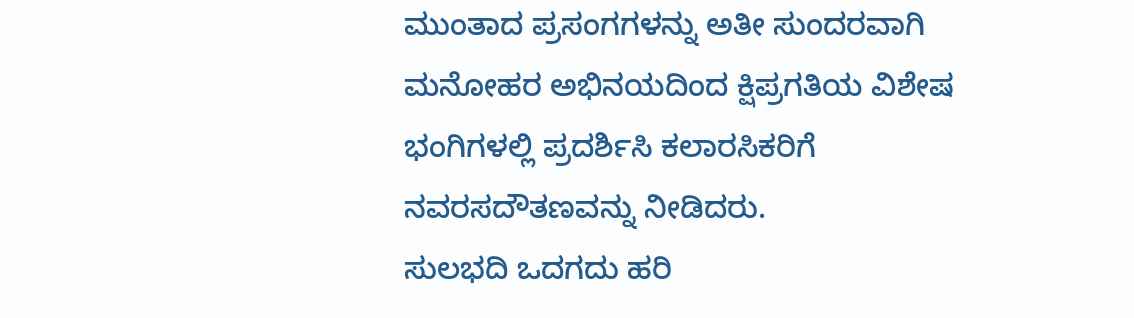ಮುಂತಾದ ಪ್ರಸಂಗಗಳನ್ನು ಅತೀ ಸುಂದರವಾಗಿ ಮನೋಹರ ಅಭಿನಯದಿಂದ ಕ್ಷಿಪ್ರಗತಿಯ ವಿಶೇಷ ಭಂಗಿಗಳಲ್ಲಿ ಪ್ರದರ್ಶಿಸಿ ಕಲಾರಸಿಕರಿಗೆ ನವರಸದೌತಣವನ್ನು ನೀಡಿದರು.
ಸುಲಭದಿ ಒದಗದು ಹರಿ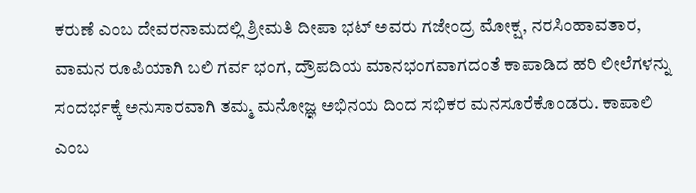ಕರುಣೆ ಎಂಬ ದೇವರನಾಮದಲ್ಲಿ ಶ್ರೀಮತಿ ದೀಪಾ ಭಟ್ ಅವರು ಗಜೇಂದ್ರ ಮೋಕ್ಷ, ನರಸಿಂಹಾವತಾರ, ವಾಮನ ರೂಪಿಯಾಗಿ ಬಲಿ ಗರ್ವ ಭಂಗ, ದ್ರೌಪದಿಯ ಮಾನಭಂಗವಾಗದಂತೆ ಕಾಪಾಡಿದ ಹರಿ ಲೀಲೆಗಳನ್ನು ಸಂದರ್ಭಕ್ಕೆ ಅನುಸಾರವಾಗಿ ತಮ್ಮ ಮನೋಜ್ಞ ಅಭಿನಯ ದಿಂದ ಸಭಿಕರ ಮನಸೂರೆಕೊಂಡರು. ಕಾಪಾಲಿ ಎಂಬ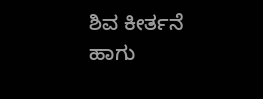ಶಿವ ಕೀರ್ತನೆ ಹಾಗು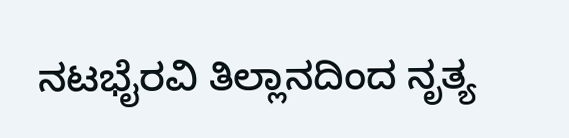ನಟಭೈರವಿ ತಿಲ್ಲಾನದಿಂದ ನೃತ್ಯ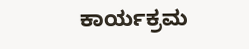ಕಾರ್ಯಕ್ರಮ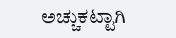ಅಚ್ಚುಕಟ್ಟಾಗಿ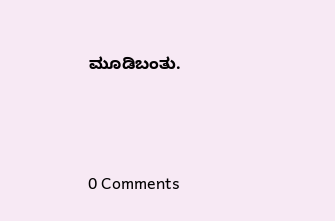ಮೂಡಿಬಂತು.




0 Comments